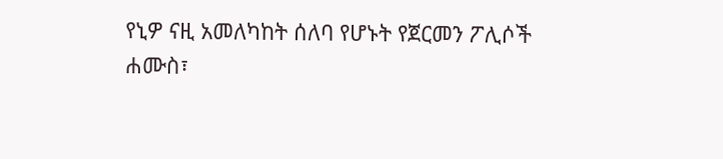የኒዎ ናዚ አመለካከት ሰለባ የሆኑት የጀርመን ፖሊሶች
ሐሙስ፣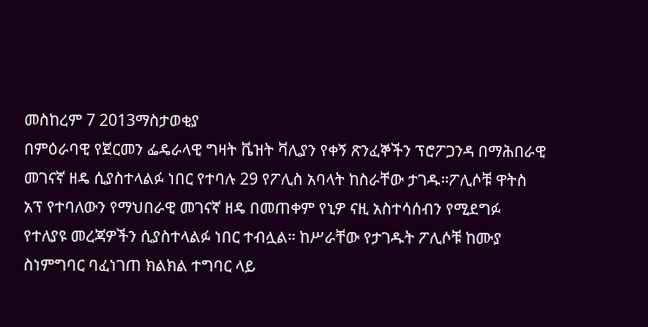መስከረም 7 2013ማስታወቂያ
በምዕራባዊ የጀርመን ፌዴራላዊ ግዛት ቬዝት ቫሊያን የቀኝ ጽንፈኞችን ፕሮፖጋንዳ በማሕበራዊ መገናኛ ዘዴ ሲያስተላልፉ ነበር የተባሉ 29 የፖሊስ አባላት ከስራቸው ታገዱ።ፖሊሶቹ ዋትስ አፕ የተባለውን የማህበራዊ መገናኛ ዘዴ በመጠቀም የኒዎ ናዚ አስተሳሰብን የሚደግፉ የተለያዩ መረጃዎችን ሲያስተላልፉ ነበር ተብሏል። ከሥራቸው የታገዱት ፖሊሶቹ ከሙያ ስነምግባር ባፈነገጠ ክልክል ተግባር ላይ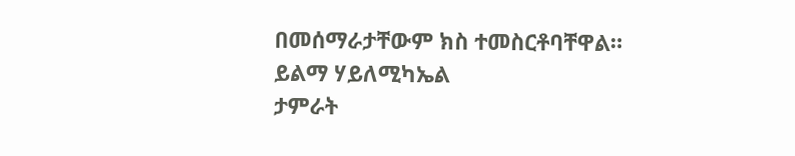በመሰማራታቸውም ክስ ተመስርቶባቸዋል።
ይልማ ሃይለሚካኤል
ታምራት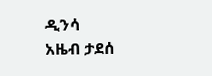ዲንሳ
አዜብ ታደሰ